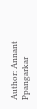Author: Annant Ppangarkar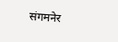संगमनेर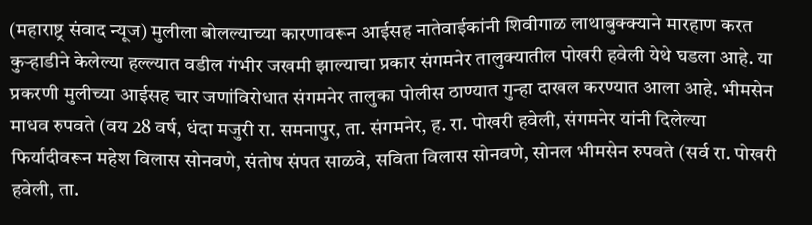(महाराष्ट्र संवाद न्यूज) मुलीला बोलल्याच्या कारणावरून आईसह नातेवाईकांनी शिवीगाळ लाथाबुक्क्याने मारहाण करत कुऱ्हाडीने केलेल्या हल्ल्यात वडील गंभीर जखमी झाल्याचा प्रकार संगमनेर तालुक्यातील पोखरी हवेली येथे घडला आहे. या प्रकरणी मुलीच्या आईसह चार जणांविरोधात संगमनेर तालुका पोलीस ठाण्यात गुन्हा दाखल करण्यात आला आहे. भीमसेन माधव रुपवते (वय 28 वर्ष, धंदा मजुरी रा. समनापुर, ता. संगमनेर, ह. रा. पोखरी हवेली, संगमनेर यांनी दिलेल्या फिर्यादीवरून महेश विलास सोनवणे, संतोष संपत साळवे, सविता विलास सोनवणे, सोनल भीमसेन रुपवते (सर्व रा. पोखरी हवेली, ता.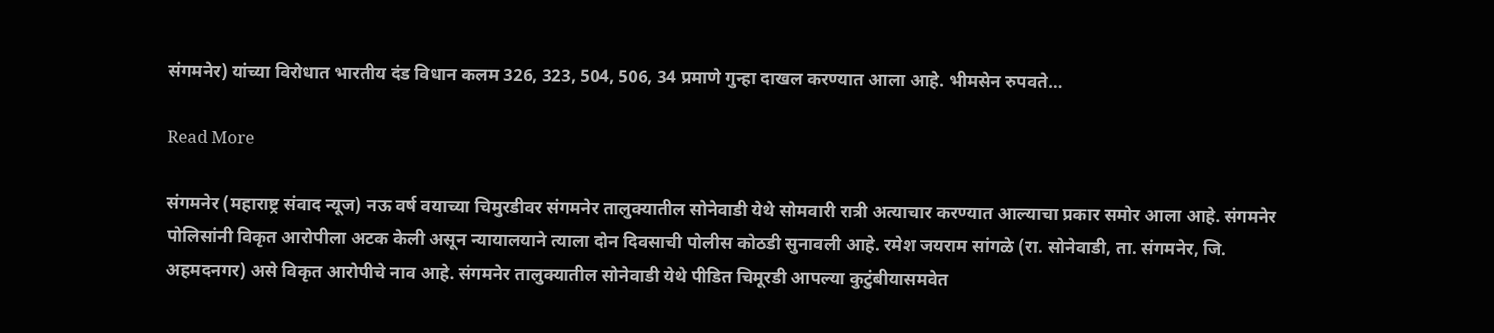संगमनेर) यांच्या विरोधात भारतीय दंड विधान कलम 326, 323, 504, 506, 34 प्रमाणे गुन्हा दाखल करण्यात आला आहे. भीमसेन रुपवते…

Read More

संगमनेर (महाराष्ट्र संवाद न्यूज) नऊ वर्ष वयाच्या चिमुरडीवर संगमनेर तालुक्यातील सोनेवाडी येथे सोमवारी रात्री अत्याचार करण्यात आल्याचा प्रकार समोर आला आहे. संगमनेर पोलिसांनी विकृत आरोपीला अटक केली असून न्यायालयाने त्याला दोन दिवसाची पोलीस कोठडी सुनावली आहे. रमेश जयराम सांगळे (रा. सोनेवाडी, ता. संगमनेर, जि. अहमदनगर) असे विकृत आरोपीचे नाव आहे. संगमनेर तालुक्यातील सोनेवाडी येथे पीडित चिमूरडी आपल्या कुटुंबीयासमवेत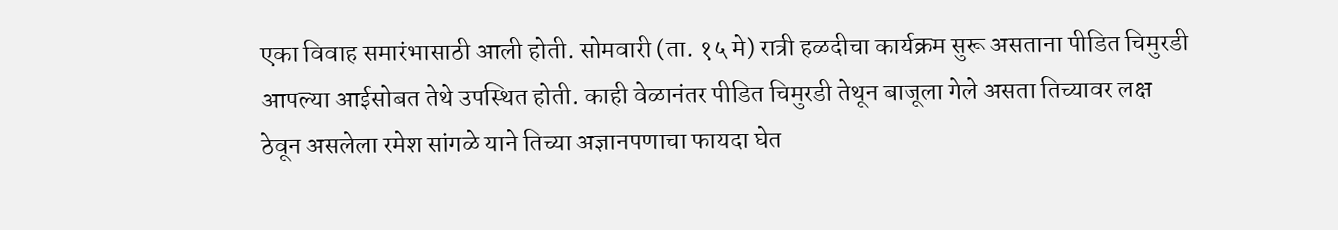एका विवाह समारंभासाठी आली होती. सोमवारी (ता. १५ मे) रात्री हळदीचा कार्यक्रम सुरू असताना पीडित चिमुरडी आपल्या आईसोबत तेथे उपस्थित होती. काही वेळानंतर पीडित चिमुरडी तेथून बाजूला गेले असता तिच्यावर लक्ष ठेवून असलेला रमेश सांगळे याने तिच्या अज्ञानपणाचा फायदा घेत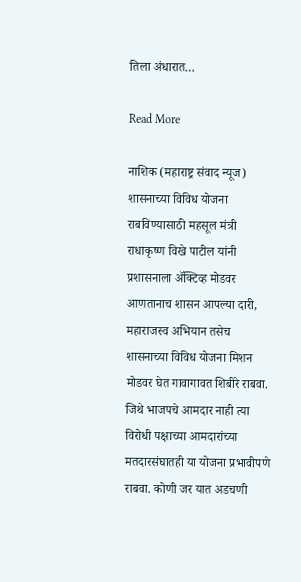तिला अंधारात…

Read More

नाशिक (महाराष्ट्र संवाद न्यूज) शासनाच्या विविध योजना राबविण्यासाठी महसूल मंत्री राधाकृष्ण विखे पाटील यांनी प्रशासनाला ॲक्टिव्ह मोडवर आणतानाच शासन आपल्या दारी, महाराजस्व अभियान तसेच शासनाच्या विविध योजना मिशन मोडवर घेत गावागावत शिबीरे राबवा. जिथे भाजपचे आमदार नाही त्या विरोधी पक्षाच्या आमदारांच्या मतदारसंघातही या योजना प्रभावीपणे राबवा. कोणी जर यात अडचणी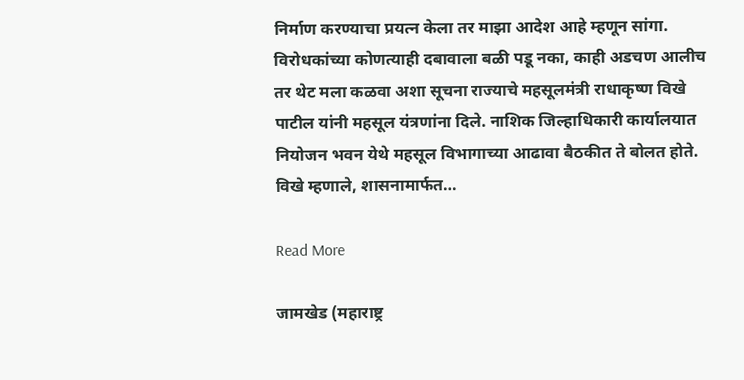निर्माण करण्याचा प्रयत्न केला तर माझा आदेश आहे म्हणून सांगा. विरोधकांच्या कोणत्याही दबावाला बळी पडू नका, काही अडचण आलीच तर थेट मला कळवा अशा सूचना राज्याचे महसूलमंत्री राधाकृष्ण विखे पाटील यांनी महसूल यंत्रणांना दिले. नाशिक जिल्हाधिकारी कार्यालयात नियोजन भवन येथे महसूल विभागाच्या आढावा बैठकीत ते बोलत होते. विखे म्हणाले, शासनामार्फत…

Read More

जामखेड (महाराष्ट्र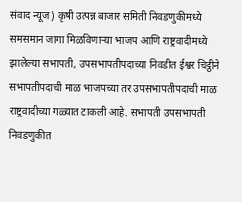संवाद न्यूज) कृषी उत्पन्न बाजार समिती निवडणुकीमध्ये समसमान जागा मिळविणाऱ्या भाजप आणि राष्ट्रवादीमध्ये झालेल्या सभापती, उपसभापतीपदाच्या निवडीत ईश्वर चिट्ठीने सभापतीपदाची माळ भाजपच्या तर उपसभापतीपदाची माळ राष्ट्रवादीच्या गळ्यात टाकली आहे. सभापती उपसभापती निवडणुकीत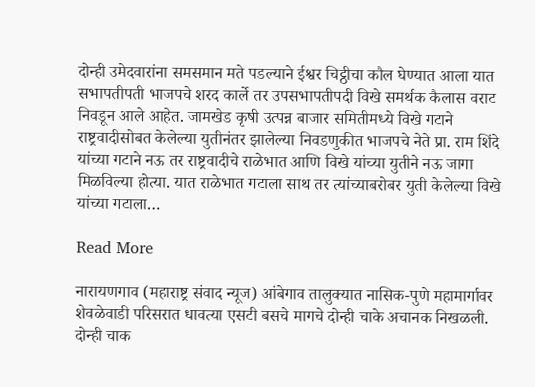दोन्ही उमेदवारांना समसमान मते पडल्याने ईश्वर चिट्ठीचा कौल घेण्यात आला यात सभापतीपती भाजपचे शरद कार्ले तर उपसभापतीपदी विखे समर्थक कैलास वराट निवडून आले आहेत. जामखेड कृषी उत्पन्न बाजार समितीमध्ये विखे गटाने राष्ट्रवादीसोबत केलेल्या युतीनंतर झालेल्या निवडणुकीत भाजपचे नेते प्रा. राम शिंदे यांच्या गटाने नऊ तर राष्ट्रवादीचे राळेभात आणि विखे यांच्या युतीने नऊ जागा मिळविल्या होत्या. यात राळेभात गटाला साथ तर त्यांच्याबरोबर युती केलेल्या विखे यांच्या गटाला…

Read More

नारायणगाव (महाराष्ट्र संवाद न्यूज) आंबेगाव तालुक्यात नासिक-पुणे महामार्गावर शेवळेवाडी परिसरात धावत्या एसटी बसचे मागचे दोन्ही चाके अचानक निखळली. दोन्ही चाक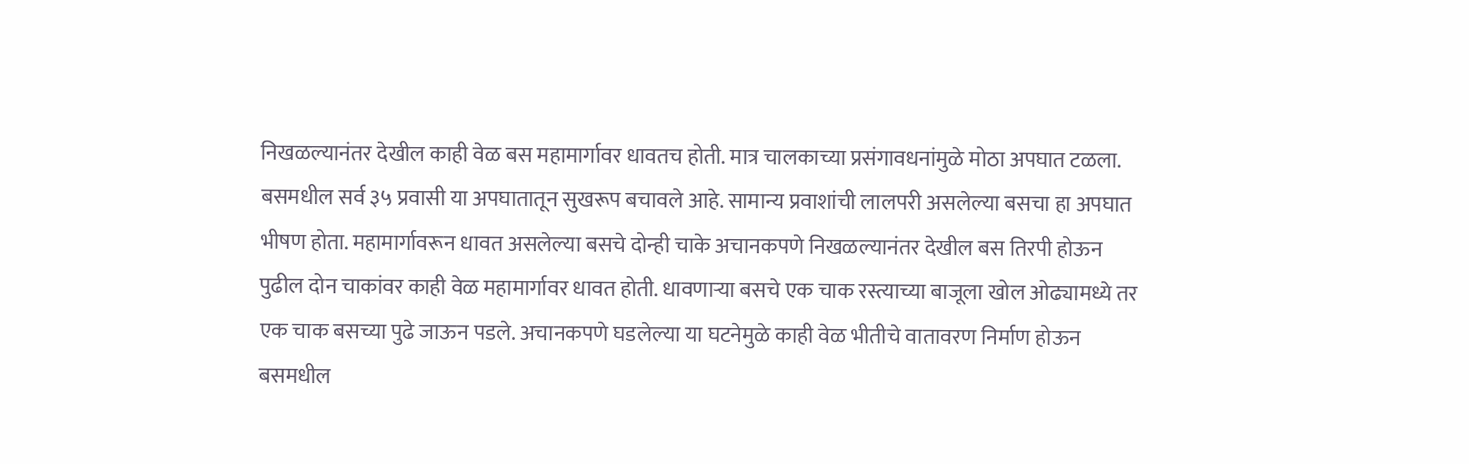निखळल्यानंतर देखील काही वेळ बस महामार्गावर धावतच होती. मात्र चालकाच्या प्रसंगावधनांमुळे मोठा अपघात टळला. बसमधील सर्व ३५ प्रवासी या अपघातातून सुखरूप बचावले आहे. सामान्य प्रवाशांची लालपरी असलेल्या बसचा हा अपघात भीषण होता. महामार्गावरून धावत असलेल्या बसचे दोन्ही चाके अचानकपणे निखळल्यानंतर देखील बस तिरपी होऊन पुढील दोन चाकांवर काही वेळ महामार्गावर धावत होती. धावणाऱ्या बसचे एक चाक रस्त्याच्या बाजूला खोल ओढ्यामध्ये तर एक चाक बसच्या पुढे जाऊन पडले. अचानकपणे घडलेल्या या घटनेमुळे काही वेळ भीतीचे वातावरण निर्माण होऊन बसमधील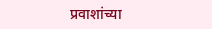प्रवाशांच्या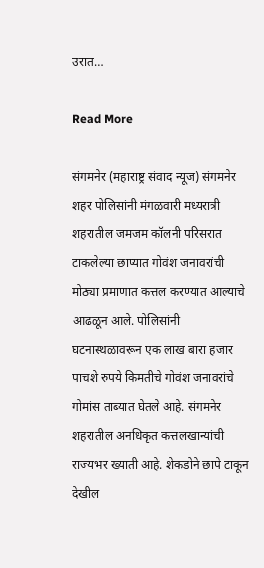उरात…

Read More

संगमनेर (महाराष्ट्र संवाद न्यूज) संगमनेर शहर पोलिसांनी मंगळवारी मध्यरात्री शहरातील जमजम कॉलनी परिसरात टाकलेल्या छाप्यात गोवंश जनावरांची मोठ्या प्रमाणात कत्तल करण्यात आल्याचे आढळून आले. पोलिसांनी घटनास्थळावरून एक लाख बारा हजार पाचशे रुपये किमतीचे गोवंश जनावरांचे गोमांस ताब्यात घेतले आहे. संगमनेर शहरातील अनधिकृत कत्तलखान्यांची राज्यभर ख्याती आहे. शेकडोने छापे टाकून देखील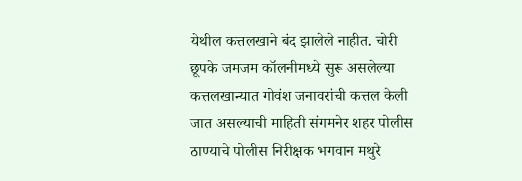येथील कत्तलखाने बंद झालेले नाहीत. चोरी छूपके जमजम कॉलनीमध्ये सुरू असलेल्या कत्तलखान्यात गोवंश जनावरांची कत्तल केली जात असल्याची माहिती संगमनेर शहर पोलीस ठाण्याचे पोलीस निरीक्षक भगवान मथुरे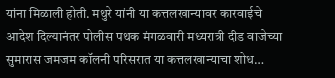यांना मिळाली होती. मथुरे यांनी या कत्तलखान्यावर कारवाईचे आदेश दिल्यानंतर पोलीस पथक मंगळवारी मध्यरात्री दीड वाजेच्या सुमारास जमजम कॉलनी परिसरात या कत्तलखान्याचा शोध…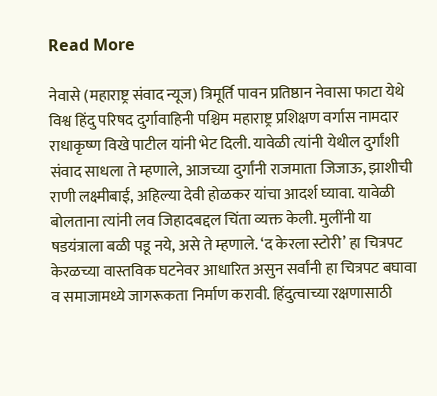Read More

नेवासे (महाराष्ट्र संवाद न्यूज) त्रिमूर्ति पावन प्रतिष्ठान नेवासा फाटा येथे विश्व हिंदु परिषद दुर्गावाहिनी पश्चिम महाराष्ट्र प्रशिक्षण वर्गास नामदार राधाकृष्ण विखे पाटील यांनी भेट दिली. यावेळी त्यांनी येथील दुर्गांशी संवाद साधला ते म्हणाले, आजच्या दुर्गांनी राजमाता जिजाऊ, झाशीची राणी लक्ष्मीबाई, अहिल्या देवी होळकर यांचा आदर्श घ्यावा. यावेळी बोलताना त्यांनी लव जिहादबद्दल चिंता व्यक्त केली. मुलींनी या षडयंत्राला बळी पडू नये, असे ते म्हणाले. ‘द केरला स्टोरी’ हा चित्रपट केरळच्या वास्तविक घटनेवर आधारित असुन सर्वांनी हा चित्रपट बघावा व समाजामध्ये जागरूकता निर्माण करावी. हिंदुत्वाच्या रक्षणासाठी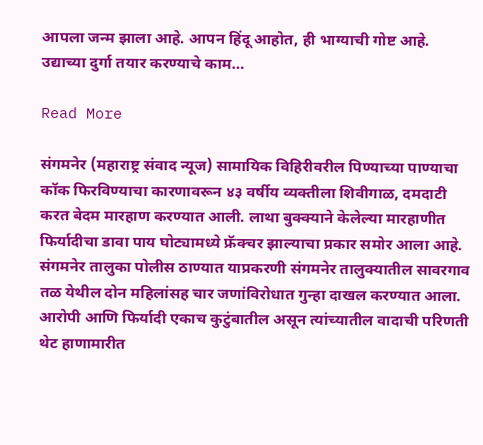आपला जन्म झाला आहे. आपन हिंदू आहोत, ही भाग्याची गोष्ट आहे. उद्याच्या दुर्गा तयार करण्याचे काम…

Read More

संगमनेर (महाराष्ट्र संवाद न्यूज) सामायिक विहिरीवरील पिण्याच्या पाण्याचा कॉक फिरविण्याचा कारणावरून ४३ वर्षीय व्यक्तीला शिवीगाळ, दमदाटी करत बेदम मारहाण करण्यात आली. लाथा बुक्क्याने केलेल्या मारहाणीत फिर्यादीचा डावा पाय घोट्यामध्ये फ्रॅक्चर झाल्याचा प्रकार समोर आला आहे. संगमनेर तालुका पोलीस ठाण्यात याप्रकरणी संगमनेर तालुक्यातील सावरगाव तळ येथील दोन महिलांसह चार जणांविरोधात गुन्हा दाखल करण्यात आला. आरोपी आणि फिर्यादी एकाच कुटुंबातील असून त्यांच्यातील वादाची परिणती थेट हाणामारीत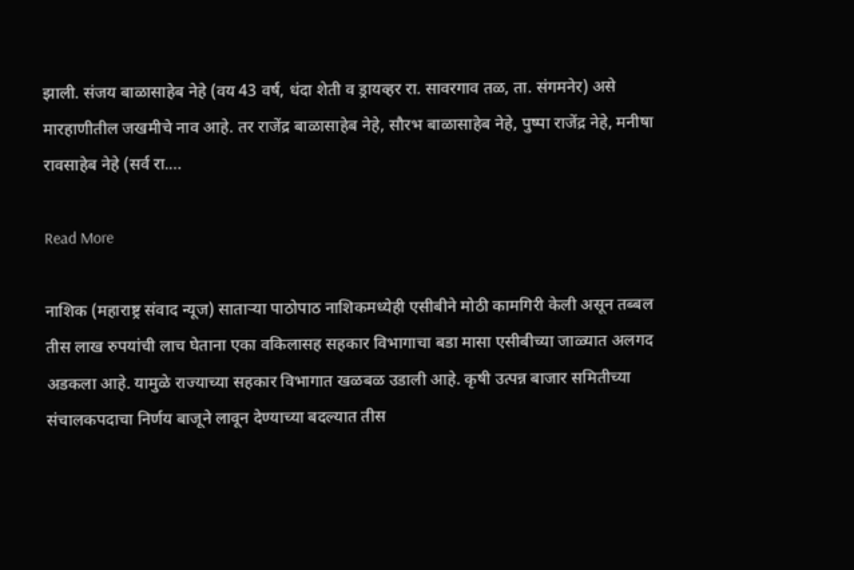झाली. संजय बाळासाहेब नेहे (वय 43 वर्ष, धंदा शेती व ड्रायव्हर रा. सावरगाव तळ, ता. संगमनेर) असे मारहाणीतील जखमीचे नाव आहे. तर राजेंद्र बाळासाहेब नेहे, सौरभ बाळासाहेब नेहे, पुष्पा राजेंद्र नेहे, मनीषा रावसाहेब नेहे (सर्व रा.…

Read More

नाशिक (महाराष्ट्र संवाद न्यूज) साताऱ्या पाठोपाठ नाशिकमध्येही एसीबीने मोठी कामगिरी केली असून तब्बल तीस लाख रुपयांची लाच घेताना एका वकिलासह सहकार विभागाचा बडा मासा एसीबीच्या जाळ्यात अलगद अडकला आहे. यामुळे राज्याच्या सहकार विभागात खळबळ उडाली आहे. कृषी उत्पन्न बाजार समितीच्या संचालकपदाचा निर्णय बाजूने लावून देण्याच्या बदल्यात तीस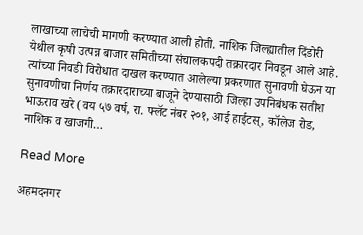लाखाच्या लाचेची मागणी करण्यात आली होती. नाशिक जिल्ह्यातील दिंडोरी येथील कृषी उत्पन्न बाजार समितीच्या संचालकपदी तक्रारदार निवडून आले आहे. त्यांच्या निवडी विरोधात दाखल करण्यात आलेल्या प्रकरणात सुनावणी घेऊन या सुनावणीचा निर्णय तक्रारदाराच्या बाजूने देण्यासाठी जिल्हा उपनिबंधक सतीश भाऊराव खरे (वय ५७ वर्ष, रा. फ्लॅट नंबर २०१, आई हाईटस्, कॉलेज रोड, नाशिक व खाजगी…

Read More

अहमदनगर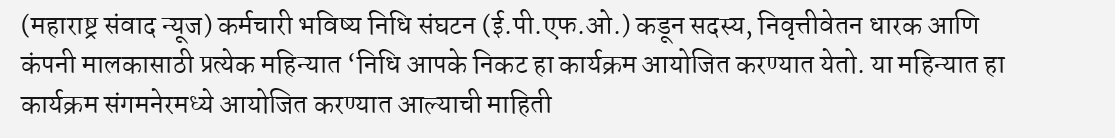(महाराष्ट्र संवाद न्यूज) कर्मचारी भविष्य निधि संघटन (ई.पी.एफ.ओ.) कडून सदस्य, निवृत्तीवेतन धारक आणि कंपनी मालकासाठी प्रत्येक महिन्यात ‘निधि आपके निकट हा कार्यक्रम आयोजित करण्यात येतो. या महिन्यात हा कार्यक्रम संगमनेरमध्ये आयोजित करण्यात आल्याची माहिती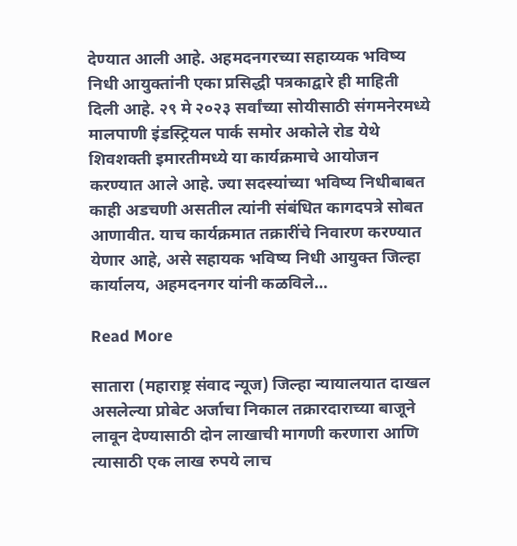देण्यात आली आहे. अहमदनगरच्या सहाय्यक भविष्य निधी आयुक्तांनी एका प्रसिद्धी पत्रकाद्वारे ही माहिती दिली आहे. २९ मे २०२३ सर्वांच्या सोयीसाठी संगमनेरमध्ये मालपाणी इंडस्ट्रियल पार्क समोर अकोले रोड येथे शिवशक्ती इमारतीमध्ये या कार्यक्रमाचे आयोजन करण्यात आले आहे. ज्या सदस्यांच्या भविष्य निधीबाबत काही अडचणी असतील त्यांनी संबंधित कागदपत्रे सोबत आणावीत. याच कार्यक्रमात तक्रारींचे निवारण करण्यात येणार आहे, असे सहायक भविष्य निधी आयुक्त जिल्हा कार्यालय, अहमदनगर यांनी कळविले…

Read More

सातारा (महाराष्ट्र संवाद न्यूज) जिल्हा न्यायालयात दाखल असलेल्या प्रोबेट अर्जाचा निकाल तक्रारदाराच्या बाजूने लावून देण्यासाठी दोन लाखाची मागणी करणारा आणि त्यासाठी एक लाख रुपये लाच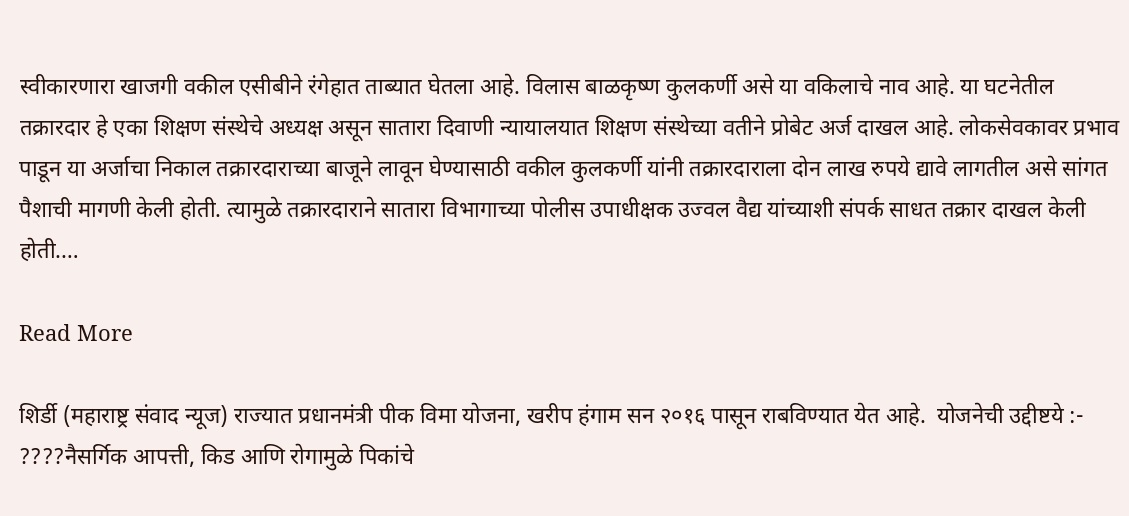स्वीकारणारा खाजगी वकील एसीबीने रंगेहात ताब्यात घेतला आहे. विलास बाळकृष्ण कुलकर्णी असे या वकिलाचे नाव आहे. या घटनेतील तक्रारदार हे एका शिक्षण संस्थेचे अध्यक्ष असून सातारा दिवाणी न्यायालयात शिक्षण संस्थेच्या वतीने प्रोबेट अर्ज दाखल आहे. लोकसेवकावर प्रभाव पाडून या अर्जाचा निकाल तक्रारदाराच्या बाजूने लावून घेण्यासाठी वकील कुलकर्णी यांनी तक्रारदाराला दोन लाख रुपये द्यावे लागतील असे सांगत पैशाची मागणी केली होती. त्यामुळे तक्रारदाराने सातारा विभागाच्या पोलीस उपाधीक्षक उज्वल वैद्य यांच्याशी संपर्क साधत तक्रार दाखल केली होती.…

Read More

शिर्डी (महाराष्ट्र संवाद न्यूज) राज्यात प्रधानमंत्री पीक विमा योजना, खरीप हंगाम सन २०१६ पासून राबविण्यात येत आहे.  योजनेची उद्दीष्टये :- ????नैसर्गिक आपत्ती, किड आणि रोगामुळे पिकांचे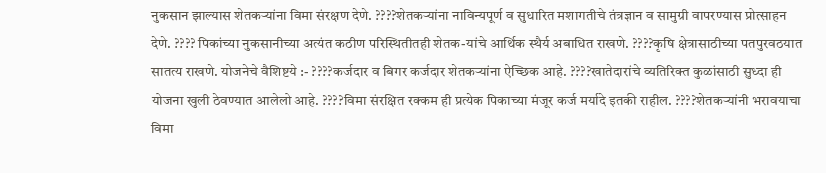नुकसान झाल्यास शेतकऱ्यांना विमा संरक्षण देणे. ????शेतकऱ्यांना नाविन्यपूर्ण व सुधारित मशागतीचे तंत्रज्ञान व सामुग्री वापरण्यास प्रोत्साहन देणे. ???? पिकांच्या नुकसानीच्या अत्यंत कठीण परिस्थितीतही शेतक-यांचे आर्थिक स्थैर्य अबाधित राखणे. ????कृषि क्षेत्रासाठीच्या पतपुरवठयात सातत्य राखणे. योजनेचे वैशिष्टये :- ????कर्जदार व बिगर कर्जदार शेतकऱ्यांना ऐच्छिक आहे. ????खातेदारांचे व्यतिरिक्त कुळांसाठी सुध्दा ही योजना खुली ठेवण्यात आलेलो आहे. ????विमा संरक्षित रक्कम ही प्रत्येक पिकाच्या मंजूर कर्ज मर्यादे इतकी राहील. ????शेतकऱ्यांनी भरावयाचा विमा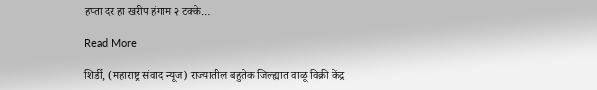हप्ता दर हा खरीप हंगाम २ टक्के…

Read More

शिर्डी, (महाराष्ट्र संवाद न्यूज) राज्यातील बहुतेक जिल्ह्यात वाळू विक्री केंद्र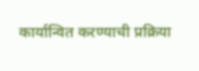कार्यान्वित करण्याची प्रक्रिया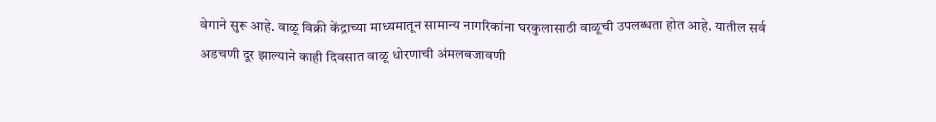वेगाने सुरू आहे. वाळू विक्री केंद्राच्या माध्यमातून सामान्य नागरिकांना घरकुलासाठी वाळूची उपलब्धता होत आहे. यातील सर्व अडचणी दूर झाल्याने काही दिवसात वाळू धोरणाची अंमलबजावणी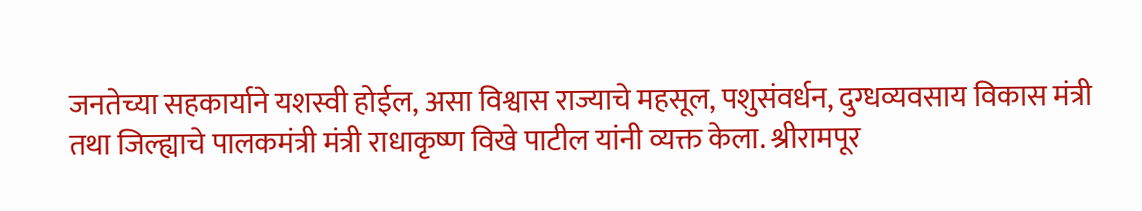जनतेच्या सहकार्याने यशस्वी होईल, असा विश्वास राज्याचे महसूल, पशुसंवर्धन, दुग्धव्यवसाय विकास मंत्री तथा जिल्ह्याचे पालकमंत्री मंत्री राधाकृष्ण विखे पाटील यांनी व्यक्त केला. श्रीरामपूर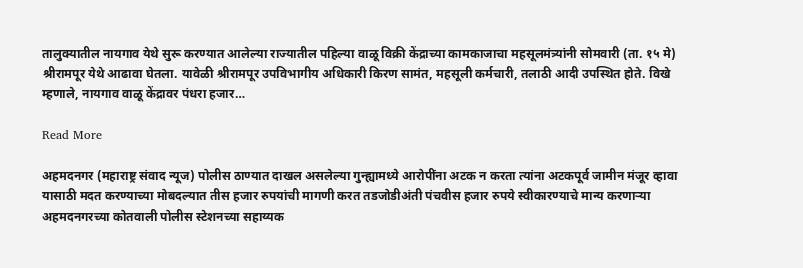तालुक्यातील नायगाव येथे सुरू करण्यात आलेल्या राज्यातील पहिल्या वाळू विक्री केंद्राच्या कामकाजाचा महसूलमंत्र्यांनी सोमवारी (ता. १५ मे) श्रीरामपूर येथे आढावा घेतला. यावेळी श्रीरामपूर उपविभागीय अधिकारी किरण सामंत, महसूली कर्मचारी, तलाठी आदी उपस्थित होते. विखे म्हणाले, नायगाव वाळू केंद्रावर पंधरा हजार…

Read More

अहमदनगर (महाराष्ट्र संवाद न्यूज) पोलीस ठाण्यात दाखल असलेल्या गुन्ह्यामध्ये आरोपींना अटक न करता त्यांना अटकपूर्व जामीन मंजूर व्हावा यासाठी मदत करण्याच्या मोबदल्यात तीस हजार रुपयांची मागणी करत तडजोडीअंती पंचवीस हजार रुपये स्वीकारण्याचे मान्य करणाऱ्या अहमदनगरच्या कोतवाली पोलीस स्टेशनच्या सहाय्यक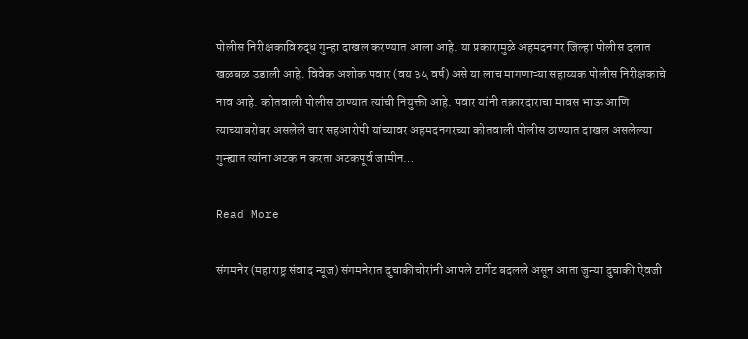पोलीस निरीक्षकाविरुद्ध गुन्हा दाखल करण्यात आला आहे. या प्रकारामुळे अहमदनगर जिल्हा पोलीस दलात खळबळ उडाली आहे. विवेक अशोक पवार (वय ३५ वर्ष) असे या लाच मागणाऱ्या सहाय्यक पोलीस निरीक्षकाचे नाव आहे. कोतवाली पोलीस ठाण्यात त्यांची नियुक्ती आहे. पवार यांनी तक्रारदाराचा मावस भाऊ आणि त्याच्याबरोबर असलेले चार सहआरोपी यांच्यावर अहमदनगरच्या कोतवाली पोलीस ठाण्यात दाखल असलेल्या गुन्ह्यात त्यांना अटक न करता अटकपूर्व जामीन…

Read More

संगमनेर (महाराष्ट्र संवाद न्यूज) संगमनेरात दुचाकीचोरांनी आपले टार्गेट बदलले असून आता जुन्या दुचाकी ऐवजी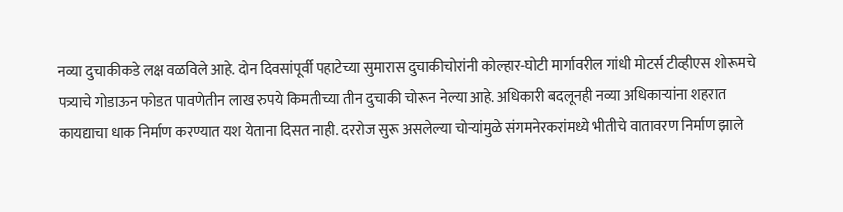नव्या दुचाकीकडे लक्ष वळविले आहे. दोन दिवसांपूर्वी पहाटेच्या सुमारास दुचाकीचोरांनी कोल्हार-घोटी मार्गावरील गांधी मोटर्स टीव्हीएस शोरूमचे पत्र्याचे गोडाऊन फोडत पावणेतीन लाख रुपये किमतीच्या तीन दुचाकी चोरून नेल्या आहे. अधिकारी बदलूनही नव्या अधिकाऱ्यांना शहरात कायद्याचा धाक निर्माण करण्यात यश येताना दिसत नाही. दररोज सुरू असलेल्या चोऱ्यांमुळे संगमनेरकरांमध्ये भीतीचे वातावरण निर्माण झाले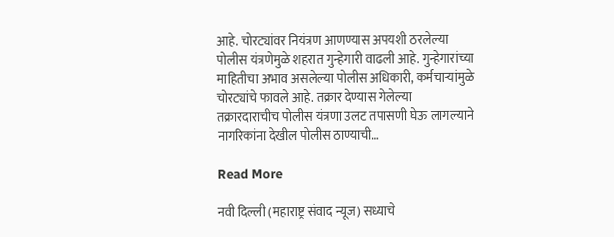आहे. चोरट्यांवर नियंत्रण आणण्यास अपयशी ठरलेल्या पोलीस यंत्रणेमुळे शहरात गुन्हेगारी वाढली आहे. गुन्हेगारांच्या माहितीचा अभाव असलेल्या पोलीस अधिकारी, कर्मचाऱ्यांमुळे चोरट्यांचे फावले आहे. तक्रार देण्यास गेलेल्या तक्रारदाराचीच पोलीस यंत्रणा उलट तपासणी घेऊ लागल्याने नागरिकांना देखील पोलीस ठाण्याची…

Read More

नवी दिल्ली (महाराष्ट्र संवाद न्यूज) सध्याचे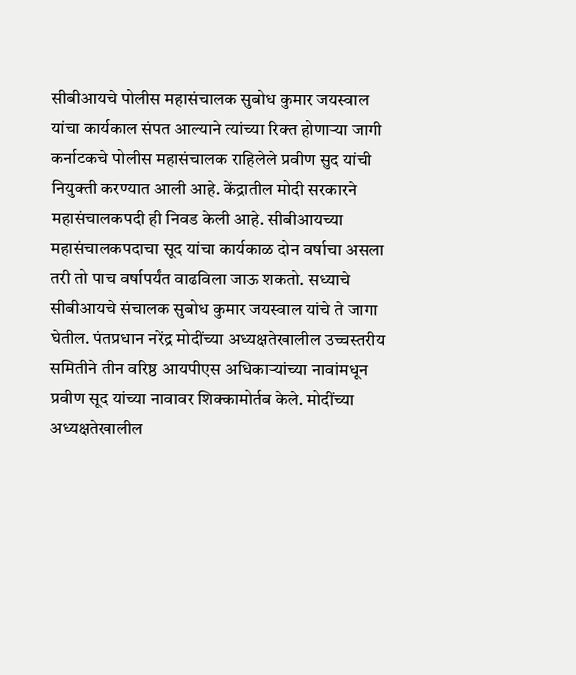सीबीआयचे पोलीस महासंचालक सुबोध कुमार जयस्वाल यांचा कार्यकाल संपत आल्याने त्यांच्या रिक्त होणाऱ्या जागी कर्नाटकचे पोलीस महासंचालक राहिलेले प्रवीण सुद यांची नियुक्ती करण्यात आली आहे. केंद्रातील मोदी सरकारने महासंचालकपदी ही निवड केली आहे. सीबीआयच्या महासंचालकपदाचा सूद यांचा कार्यकाळ दोन वर्षाचा असला तरी तो पाच वर्षापर्यंत वाढविला जाऊ शकतो. सध्याचे सीबीआयचे संचालक सुबोध कुमार जयस्वाल यांचे ते जागा घेतील. पंतप्रधान नरेंद्र मोदींच्या अध्यक्षतेखालील उच्चस्तरीय समितीने तीन वरिष्ठ आयपीएस अधिकाऱ्यांच्या नावांमधून प्रवीण सूद यांच्या नावावर शिक्कामोर्तब केले. मोदींच्या अध्यक्षतेखालील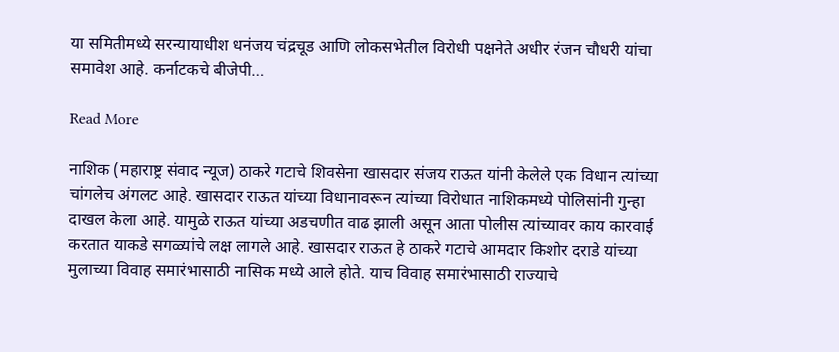या समितीमध्ये सरन्यायाधीश धनंजय चंद्रचूड आणि लोकसभेतील विरोधी पक्षनेते अधीर रंजन चौधरी यांचा समावेश आहे. कर्नाटकचे बीजेपी…

Read More

नाशिक (महाराष्ट्र संवाद न्यूज) ठाकरे गटाचे शिवसेना खासदार संजय राऊत यांनी केलेले एक विधान त्यांच्या चांगलेच अंगलट आहे. खासदार राऊत यांच्या विधानावरून त्यांच्या विरोधात नाशिकमध्ये पोलिसांनी गुन्हा दाखल केला आहे. यामुळे राऊत यांच्या अडचणीत वाढ झाली असून आता पोलीस त्यांच्यावर काय कारवाई करतात याकडे सगळ्यांचे लक्ष लागले आहे. खासदार राऊत हे ठाकरे गटाचे आमदार किशोर दराडे यांच्या मुलाच्या विवाह समारंभासाठी नासिक मध्ये आले होते. याच विवाह समारंभासाठी राज्याचे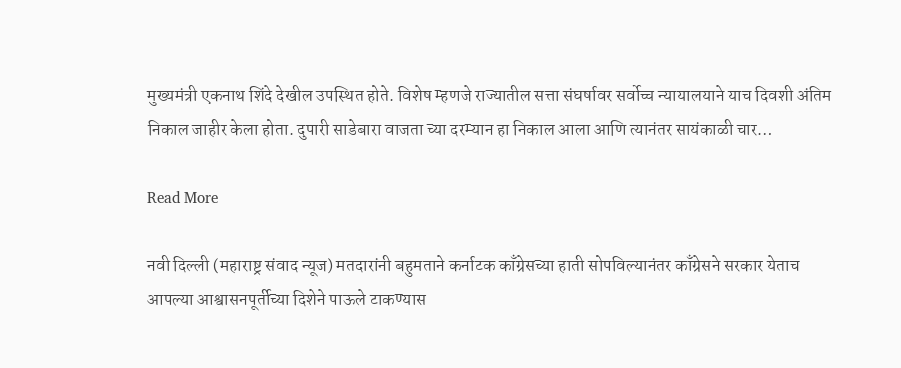मुख्यमंत्री एकनाथ शिंदे देखील उपस्थित होते. विशेष म्हणजे राज्यातील सत्ता संघर्षावर सर्वोच्च न्यायालयाने याच दिवशी अंतिम निकाल जाहीर केला होता. दुपारी साडेबारा वाजता च्या दरम्यान हा निकाल आला आणि त्यानंतर सायंकाळी चार…

Read More

नवी दिल्ली (महाराष्ट्र संवाद न्यूज) मतदारांनी बहुमताने कर्नाटक काँग्रेसच्या हाती सोपविल्यानंतर काँग्रेसने सरकार येताच आपल्या आश्वासनपूर्तीच्या दिशेने पाऊले टाकण्यास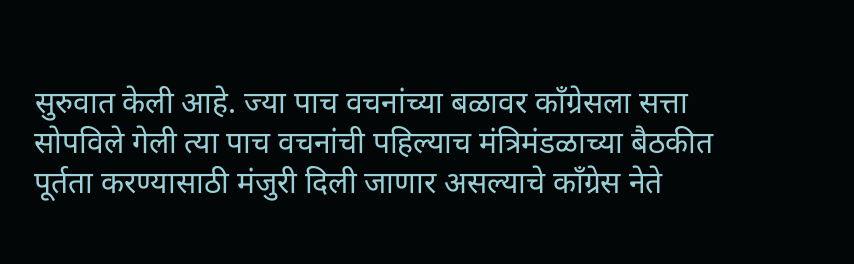सुरुवात केली आहे. ज्या पाच वचनांच्या बळावर काँग्रेसला सत्ता सोपविले गेली त्या पाच वचनांची पहिल्याच मंत्रिमंडळाच्या बैठकीत पूर्तता करण्यासाठी मंजुरी दिली जाणार असल्याचे काँग्रेस नेते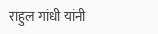राहुल गांधी यांनी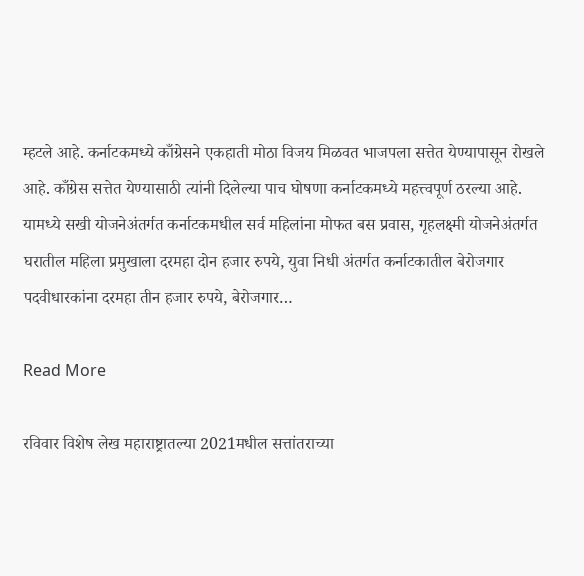म्हटले आहे. कर्नाटकमध्ये काँग्रेसने एकहाती मोठा विजय मिळवत भाजपला सत्तेत येण्यापासून रोखले आहे. काँग्रेस सत्तेत येण्यासाठी त्यांनी दिलेल्या पाच घोषणा कर्नाटकमध्ये महत्त्वपूर्ण ठरल्या आहे. यामध्ये सखी योजनेअंतर्गत कर्नाटकमधील सर्व महिलांना मोफत बस प्रवास, गृहलक्ष्मी योजनेअंतर्गत घरातील महिला प्रमुखाला दरमहा दोन हजार रुपये, युवा निधी अंतर्गत कर्नाटकातील बेरोजगार पदवीधारकांना दरमहा तीन हजार रुपये, बेरोजगार…

Read More

रविवार विशेष लेख महाराष्ट्रातल्या 2021मधील सत्तांतराच्या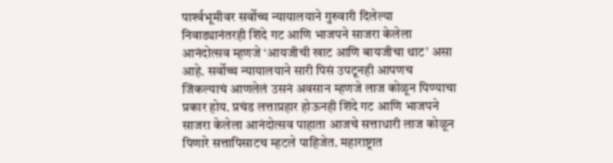पार्श्‍वभूमीवर सर्वोच्च न्यायालयाने गुरुवारी दिलेल्या निवाड्यानंतरही शिंदे गट आणि भाजपने साजरा केलेला आनंदोत्सव म्हणजे ‘आयजीची खाट आणि बायजीचा थाट’ असा आहे. सर्वोच्च न्यायालयाने सारी पिसं उपटूनही आपणच जिंकल्याचं आणलेलं उसनं अवसान म्हणजे लाज कोळून पिण्याचा प्रकार होय. प्रचंड लत्ताप्रहार होऊनही शिंदे गट आणि भाजपने साजरा केलेला आनंदोत्सव पाहाता आजचे सत्ताधारी लाज कोळून पिणारे सत्तापिसाटच म्हटले पाहिजेत. महाराष्ट्रात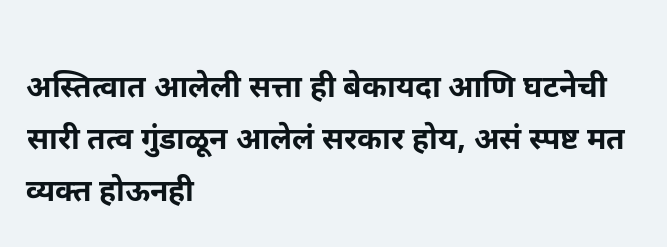अस्तित्वात आलेली सत्ता ही बेकायदा आणि घटनेची सारी तत्व गुंडाळून आलेलं सरकार होय, असं स्पष्ट मत व्यक्त होऊनही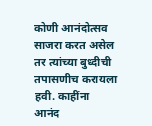कोणी आनंदोत्सव साजरा करत असेल तर त्यांच्या बुध्दीची तपासणीच करायला हवी. काहींना आनंद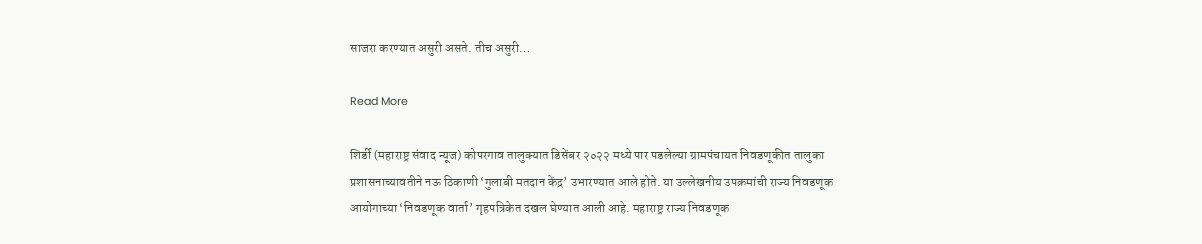साजरा करण्यात असुरी असते. तीच असुरी…

Read More

शिर्डी (महाराष्ट्र संवाद न्यूज) कोपरगाव तालुक्यात डिसेंबर २०२२ मध्ये पार पडलेल्या ग्रामपंचायत निवडणूकीत तालुका प्रशासनाच्यावतीने नऊ ठिकाणी ‘गुलाबी मतदान केंद्र’ उभारण्यात आले होते. या उल्लेखनीय उपक्रमांची राज्य निवडणूक आयोगाच्या ‘निवडणूक वार्ता’ गृहपत्रिकेत दखल घेण्यात आली आहे. महाराष्ट्र राज्य निवडणूक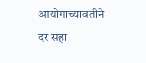आयोगाच्यावतीने दर सहा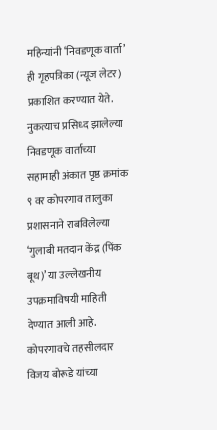महिन्यांनी ‘निवडणूक वार्ता’ ही गृहपत्रिका (न्यूज लेटर) प्रकाशित करण्यात येते. नुकत्याच प्रसिध्द झालेल्या निवडणूक वार्ताच्या सहामाही अंकात पृष्ठ क्रमांक ९ वर कोपरगाव तालुका प्रशासनाने राबविलेल्या ‘गुलाबी मतदान केंद्र (पिंक बूथ)’ या उल्लेखनीय उपक्रमाविषयी माहिती देण्यात आली आहे. कोपरगावचे तहसीलदार विजय बोरूडे यांच्या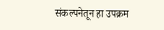संकल्पनेतून हा उपक्रम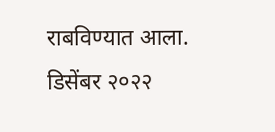राबविण्यात आला. डिसेंबर २०२२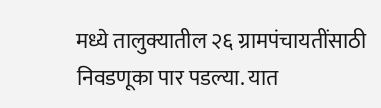मध्ये तालुक्यातील २६ ग्रामपंचायतींसाठी निवडणूका पार पडल्या. यात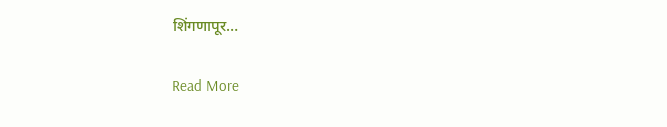शिंगणापूर…

Read More